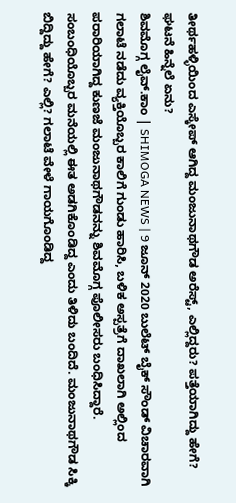ತೀರ್ಥಹಳ್ಳಿಯಿಂದ ಎಸ್ಕೇಪ್ ಆಗಿದ್ದ ಮಂಜುನಾಥಗೌಡ ಅರೆಸ್ಟ್, ಎಲ್ಲಿದ್ದರು? ಪತ್ತೆಯಾಗಿದ್ದು ಹೇಗೆ? ಘಟನೆ ಹಿನ್ನೆಲೆ ಏನು?
ಶಿವಮೊಗ್ಗ ಲೈವ್.ಕಾಂ | SHIMOGA NEWS | 9 ಜೂನ್ 2020 ಬುಲೆಟ್ ಬೈಕ್ ಸೌಂಡ್ ವಿಚಾರವಾಗಿ ಗಲಾಟೆ ನಡೆದು ವ್ಯಕ್ತಿಯೊಬ್ಬರ ಕಾಲಿಗೆ ಗುಂಡು ಹಾರಿಸಿ, ಬಳಿಕ ಅಸ್ಪತ್ರೆಗೆ ದಾಖಲಾಗಿ ಅಲ್ಲಿಂದ ಪರಾರಿಯಾಗಿದ್ದ ಕುಣಜೆ ಮಂಜುನಾಥಗೌಡನನ್ನು ಶಿವಮೊಗ್ಗ ಪೊಲೀಸರು ಬಂಧಿಸಿದ್ದಾರೆ. ಸಂಬಂಧಿಯೊಬ್ಬರ ಮನೆಯಲ್ಲಿ ಈತ ಅಡಗಿಕೊಂಡಿದ್ದ ಎಂದು ತಿಳಿದು ಬಂದಿದೆ. ಮಂಜುನಾಥಗೌಡ ಸಿಕ್ಕಿ ಬಿದ್ದಿದ್ದು ಹೇಗೆ? ಎಲ್ಲಿ? ಗಲಾಟೆ ವೇಳೆ ಗಾಯಗೊಂಡಿದ್ದ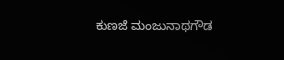ಕುಣಜೆ ಮಂಜುನಾಥಗೌಡ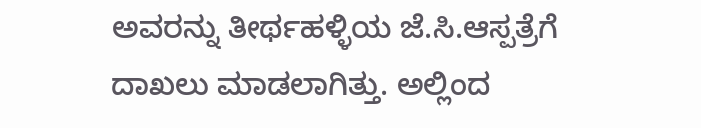ಅವರನ್ನು ತೀರ್ಥಹಳ್ಳಿಯ ಜೆ.ಸಿ.ಆಸ್ಪತ್ರೆಗೆ ದಾಖಲು ಮಾಡಲಾಗಿತ್ತು. ಅಲ್ಲಿಂದ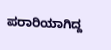ಪರಾರಿಯಾಗಿದ್ದ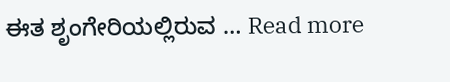ಈತ ಶೃಂಗೇರಿಯಲ್ಲಿರುವ … Read more